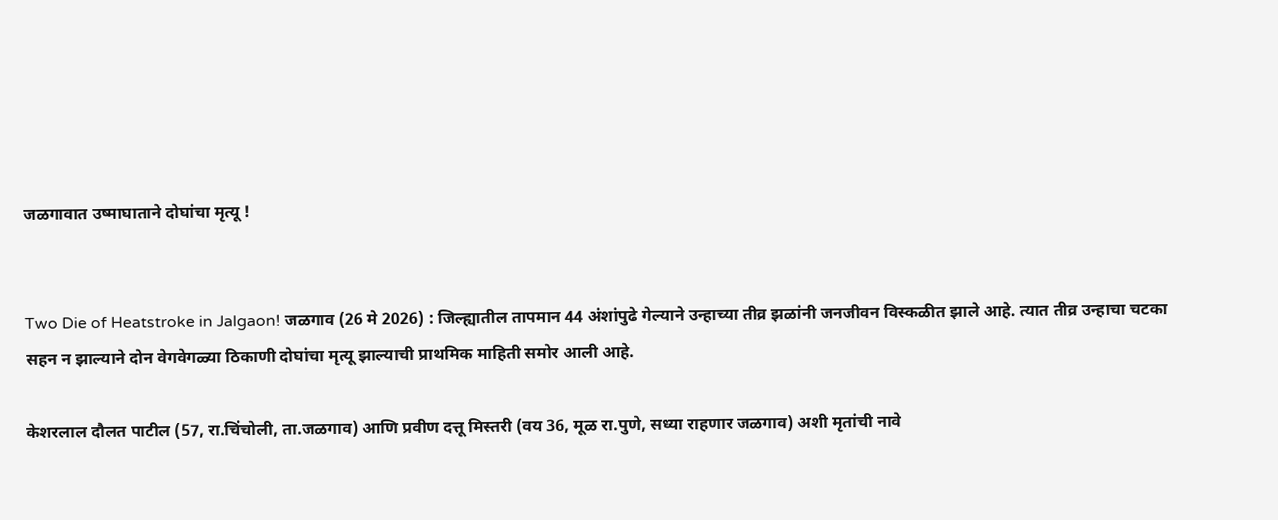जळगावात उष्माघाताने दोघांचा मृत्यू !


Two Die of Heatstroke in Jalgaon! जळगाव (26 मे 2026) : जिल्ह्यातील तापमान 44 अंशांपुढे गेल्याने उन्हाच्या तीव्र झळांनी जनजीवन विस्कळीत झाले आहे. त्यात तीव्र उन्हाचा चटका सहन न झाल्याने दोन वेगवेगळ्या ठिकाणी दोघांचा मृत्यू झाल्याची प्राथमिक माहिती समोर आली आहे.

केशरलाल दौलत पाटील (57, रा.चिंचोली, ता.जळगाव) आणि प्रवीण दत्तू मिस्तरी (वय 36, मूळ रा.पुणे, सध्या राहणार जळगाव) अशी मृतांची नावे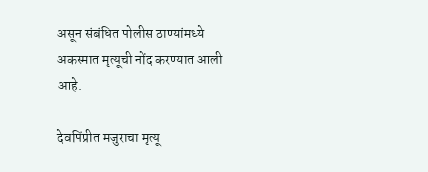असून संबंधित पोलीस ठाण्यांमध्ये अकस्मात मृत्यूची नोंद करण्यात आली आहे.

देवपिंप्रीत मजुराचा मृत्यू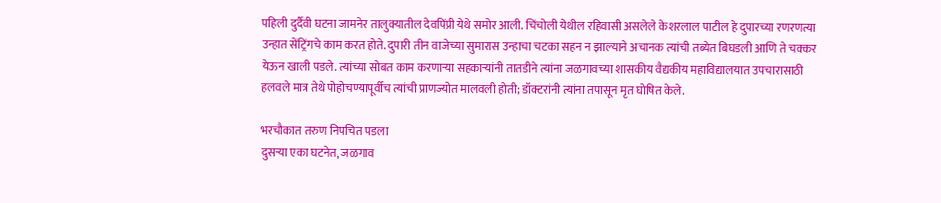पहिली दुर्दैवी घटना जामनेर तालुक्यातील देवपिंप्री येथे समोर आली. चिंचोली येथील रहिवासी असलेले केशरलाल पाटील हे दुपारच्या रणरणत्या उन्हात सेंट्रिंगचे काम करत होते. दुपारी तीन वाजेच्या सुमारास उन्हाचा चटका सहन न झाल्याने अचानक त्यांची तब्येत बिघडली आणि ते चक्कर येऊन खाली पडले. त्यांच्या सोबत काम करणार्‍या सहकार्‍यांनी तातडीने त्यांना जळगावच्या शासकीय वैद्यकीय महाविद्यालयात उपचारासाठी हलवले मात्र तेथे पोहोचण्यापूर्वीच त्यांची प्राणज्योत मालवली होती; डॉक्टरांनी त्यांना तपासून मृत घोषित केले.

भरचौकात तरुण निपचित पडला
दुसर्‍या एका घटनेत, जळगाव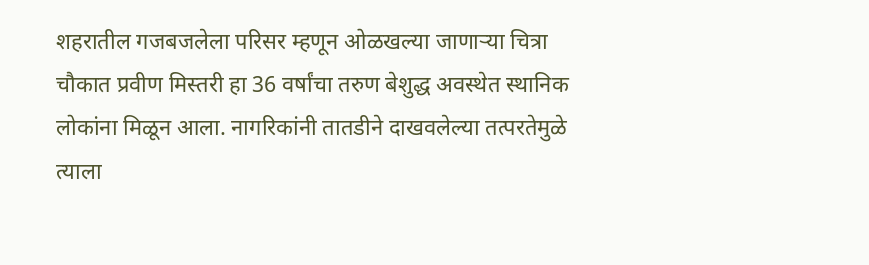शहरातील गजबजलेला परिसर म्हणून ओळखल्या जाणार्‍या चित्रा चौकात प्रवीण मिस्तरी हा 36 वर्षांचा तरुण बेशुद्ध अवस्थेत स्थानिक लोकांना मिळून आला. नागरिकांनी तातडीने दाखवलेल्या तत्परतेमुळे त्याला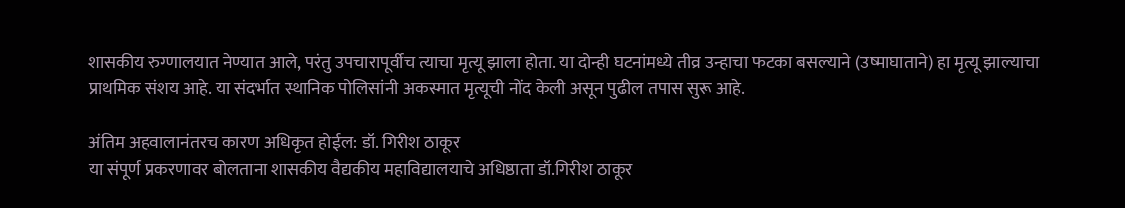शासकीय रुग्णालयात नेण्यात आले, परंतु उपचारापूर्वीच त्याचा मृत्यू झाला होता. या दोन्ही घटनांमध्ये तीव्र उन्हाचा फटका बसल्याने (उष्माघाताने) हा मृत्यू झाल्याचा प्राथमिक संशय आहे. या संदर्भात स्थानिक पोलिसांनी अकस्मात मृत्यूची नोंद केली असून पुढील तपास सुरू आहे.

अंतिम अहवालानंतरच कारण अधिकृत होईल: डॉ. गिरीश ठाकूर
या संपूर्ण प्रकरणावर बोलताना शासकीय वैद्यकीय महाविद्यालयाचे अधिष्ठाता डॉ.गिरीश ठाकूर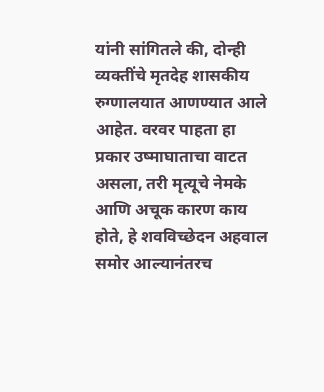यांनी सांगितले की, दोन्ही व्यक्तींचे मृतदेह शासकीय रुग्णालयात आणण्यात आले आहेत. वरवर पाहता हा प्रकार उष्माघाताचा वाटत असला, तरी मृत्यूचे नेमके आणि अचूक कारण काय होते, हे शवविच्छेदन अहवाल समोर आल्यानंतरच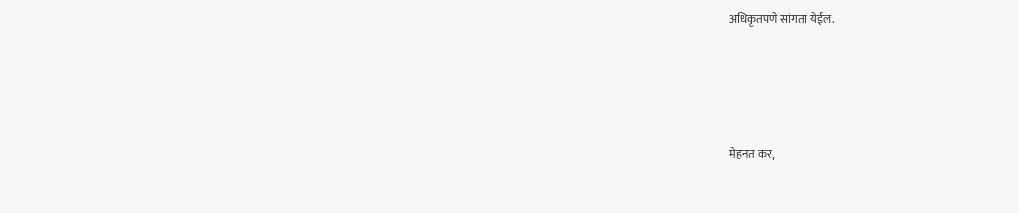अधिकृतपणे सांगता येईल.






मेहनत कर,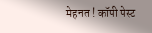मेहनत ! कॉपी पेस्ट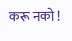करू नको !